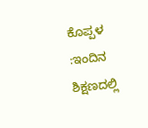ಕೊಪ್ಪಳ :ಇಂದಿನ ಶಿಕ್ಷಣದಲ್ಲಿ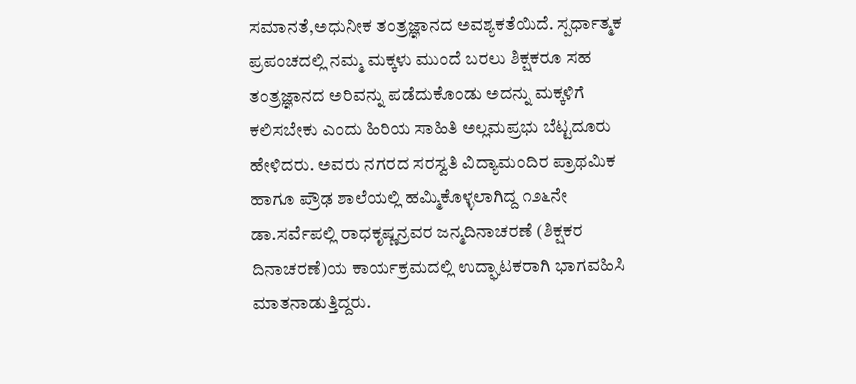ಸಮಾನತೆ,ಅಧುನೀಕ ತಂತ್ರಜ್ಞಾನದ ಅವಶ್ಯಕತೆಯಿದೆ. ಸ್ಪರ್ಧಾತ್ಮಕ ಪ್ರಪಂಚದಲ್ಲಿ ನಮ್ಮ ಮಕ್ಕಳು ಮುಂದೆ ಬರಲು ಶಿಕ್ಷಕರೂ ಸಹ ತಂತ್ರಜ್ಞಾನದ ಅರಿವನ್ನು ಪಡೆದುಕೊಂಡು ಅದನ್ನು ಮಕ್ಕಳಿಗೆ ಕಲಿಸಬೇಕು ಎಂದು ಹಿರಿಯ ಸಾಹಿತಿ ಅಲ್ಲಮಪ್ರಭು ಬೆಟ್ಟದೂರು ಹೇಳಿದರು. ಅವರು ನಗರದ ಸರಸ್ವತಿ ವಿದ್ಯಾಮಂದಿರ ಪ್ರಾಥಮಿಕ ಹಾಗೂ ಪ್ರೌಢ ಶಾಲೆಯಲ್ಲಿ ಹಮ್ಮಿಕೊಳ್ಳಲಾಗಿದ್ದ ೧೨೬ನೇ ಡಾ.ಸರ್ವೆಪಲ್ಲಿ ರಾಧಕೃಷ್ಣನ್ರವರ ಜನ್ಮದಿನಾಚರಣೆ (ಶಿಕ್ಷಕರ ದಿನಾಚರಣೆ)ಯ ಕಾರ್ಯಕ್ರಮದಲ್ಲಿ ಉದ್ಘಾಟಕರಾಗಿ ಭಾಗವಹಿಸಿ ಮಾತನಾಡುತ್ತಿದ್ದರು.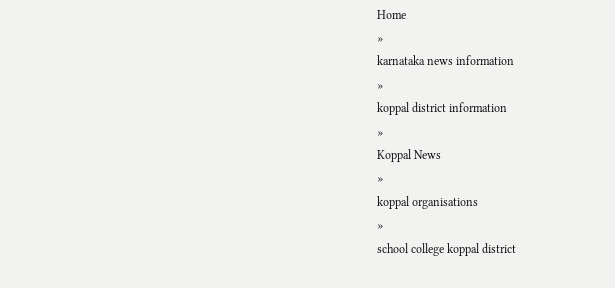Home
»
karnataka news information
»
koppal district information
»
Koppal News
»
koppal organisations
»
school college koppal district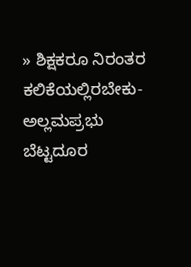» ಶಿಕ್ಷಕರೂ ನಿರಂತರ ಕಲಿಕೆಯಲ್ಲಿರಬೇಕು- ಅಲ್ಲಮಪ್ರಭು ಬೆಟ್ಟದೂರ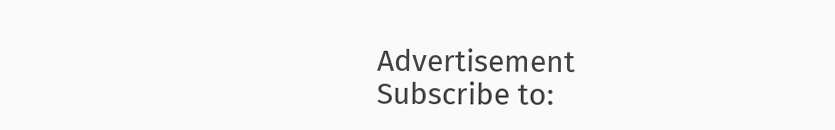Advertisement
Subscribe to: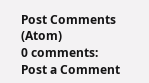Post Comments (Atom)
0 comments:
Post a Comment